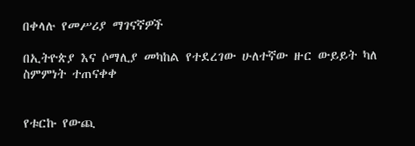በቀላሉ የመሥሪያ ማገናኛዎች

በኢትዮጵያ እና ሶማሊያ መካከል የተደረገው ሁለተኛው ዙር ውይይት ካለ ስምምነት ተጠናቀቀ


የቱርኩ የውጪ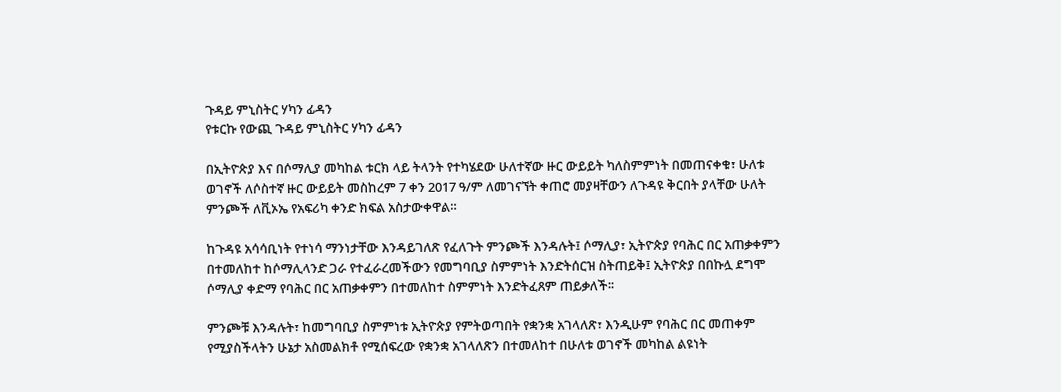ጉዳይ ምኒስትር ሃካን ፊዳን
የቱርኩ የውጪ ጉዳይ ምኒስትር ሃካን ፊዳን

በኢትዮጵያ እና በሶማሊያ መካከል ቱርክ ላይ ትላንት የተካሄደው ሁለተኛው ዙር ውይይት ካለስምምነት በመጠናቀቁ፣ ሁለቱ ወገኖች ለሶስተኛ ዙር ውይይት መስከረም 7 ቀን 2017 ዓ/ም ለመገናኘት ቀጠሮ መያዛቸውን ለጉዳዩ ቅርበት ያላቸው ሁለት ምንጮች ለቪኦኤ የአፍሪካ ቀንድ ክፍል አስታውቀዋል።

ከጉዳዩ አሳሳቢነት የተነሳ ማንነታቸው እንዳይገለጽ የፈለጉት ምንጮች እንዳሉት፤ ሶማሊያ፣ ኢትዮጵያ የባሕር በር አጠቃቀምን በተመለከተ ከሶማሊላንድ ጋራ የተፈራረመችውን የመግባቢያ ስምምነት እንድትሰርዝ ስትጠይቅ፤ ኢትዮጵያ በበኩሏ ደግሞ ሶማሊያ ቀድማ የባሕር በር አጠቃቀምን በተመለከተ ስምምነት እንድትፈጸም ጠይቃለች፡፡

ምንጮቹ እንዳሉት፣ ከመግባቢያ ስምምነቱ ኢትዮጵያ የምትወጣበት የቋንቋ አገላለጽ፣ እንዲሁም የባሕር በር መጠቀም የሚያስችላትን ሁኔታ አስመልክቶ የሚሰፍረው የቋንቋ አገላለጽን በተመለከተ በሁለቱ ወገኖች መካከል ልዩነት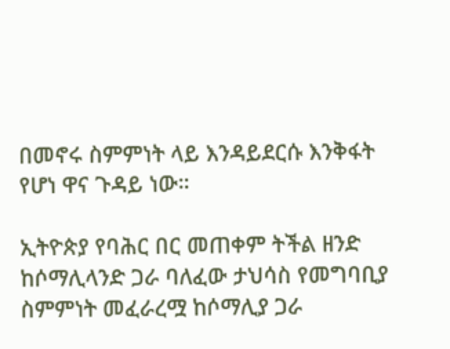በመኖሩ ስምምነት ላይ እንዳይደርሱ እንቅፋት የሆነ ዋና ጉዳይ ነው።

ኢትዮጵያ የባሕር በር መጠቀም ትችል ዘንድ ከሶማሊላንድ ጋራ ባለፈው ታህሳስ የመግባቢያ ስምምነት መፈራረሟ ከሶማሊያ ጋራ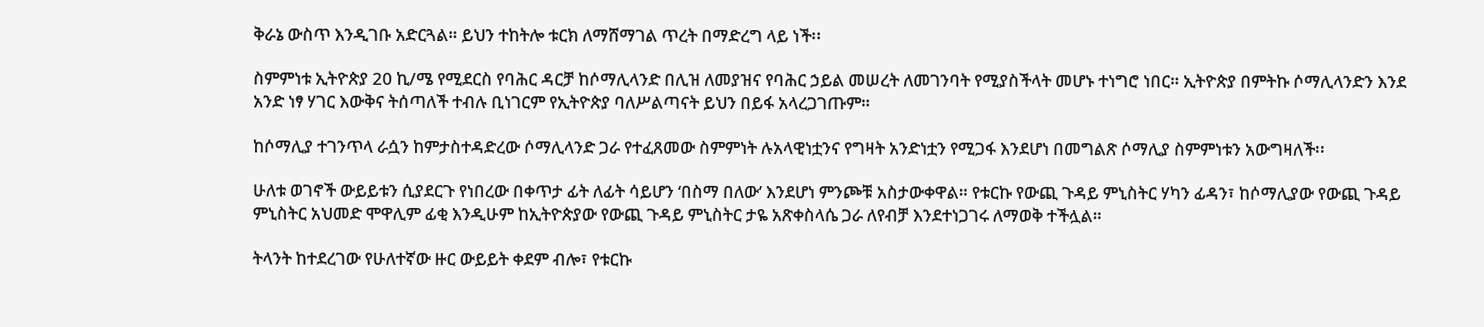ቅራኔ ውስጥ እንዲገቡ አድርጓል። ይህን ተከትሎ ቱርክ ለማሸማገል ጥረት በማድረግ ላይ ነች፡፡

ስምምነቱ ኢትዮጵያ 20 ኪ/ሜ የሚደርስ የባሕር ዳርቻ ከሶማሊላንድ በሊዝ ለመያዝና የባሕር ኃይል መሠረት ለመገንባት የሚያስችላት መሆኑ ተነግሮ ነበር። ኢትዮጵያ በምትኩ ሶማሊላንድን እንደ አንድ ነፃ ሃገር እውቅና ትሰጣለች ተብሉ ቢነገርም የኢትዮጵያ ባለሥልጣናት ይህን በይፋ አላረጋገጡም።

ከሶማሊያ ተገንጥላ ራሷን ከምታስተዳድረው ሶማሊላንድ ጋራ የተፈጸመው ስምምነት ሉአላዊነቷንና የግዛት አንድነቷን የሚጋፋ እንደሆነ በመግልጽ ሶማሊያ ስምምነቱን አውግዛለች፡፡

ሁለቱ ወገኖች ውይይቱን ሲያደርጉ የነበረው በቀጥታ ፊት ለፊት ሳይሆን ‘በስማ በለው’ እንደሆነ ምንጮቹ አስታውቀዋል። የቱርኩ የውጪ ጉዳይ ምኒስትር ሃካን ፊዳን፣ ከሶማሊያው የውጪ ጉዳይ ምኒስትር አህመድ ሞዋሊም ፊቂ እንዲሁም ከኢትዮጵያው የውጪ ጉዳይ ምኒስትር ታዬ አጽቀስላሴ ጋራ ለየብቻ እንደተነጋገሩ ለማወቅ ተችሏል።

ትላንት ከተደረገው የሁለተኛው ዙር ውይይት ቀደም ብሎ፣ የቱርኩ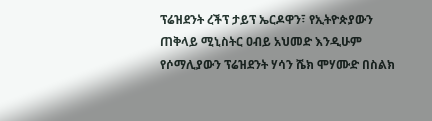ፕሬዝደንት ረችፕ ታይፕ ኤርዶዋን፣ የኢትዮጵያውን ጠቅላይ ሚኒስትር ዐብይ አህመድ እንዲሁም የሶማሊያውን ፕሬዝደንት ሃሳን ሼክ ሞሃሙድ በስልክ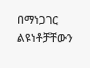በማነጋገር ልዩነቶቻቸውን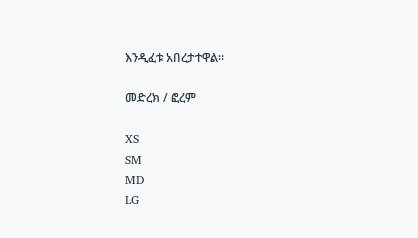እንዲፈቱ አበረታተዋል።

መድረክ / ፎረም

XS
SM
MD
LG